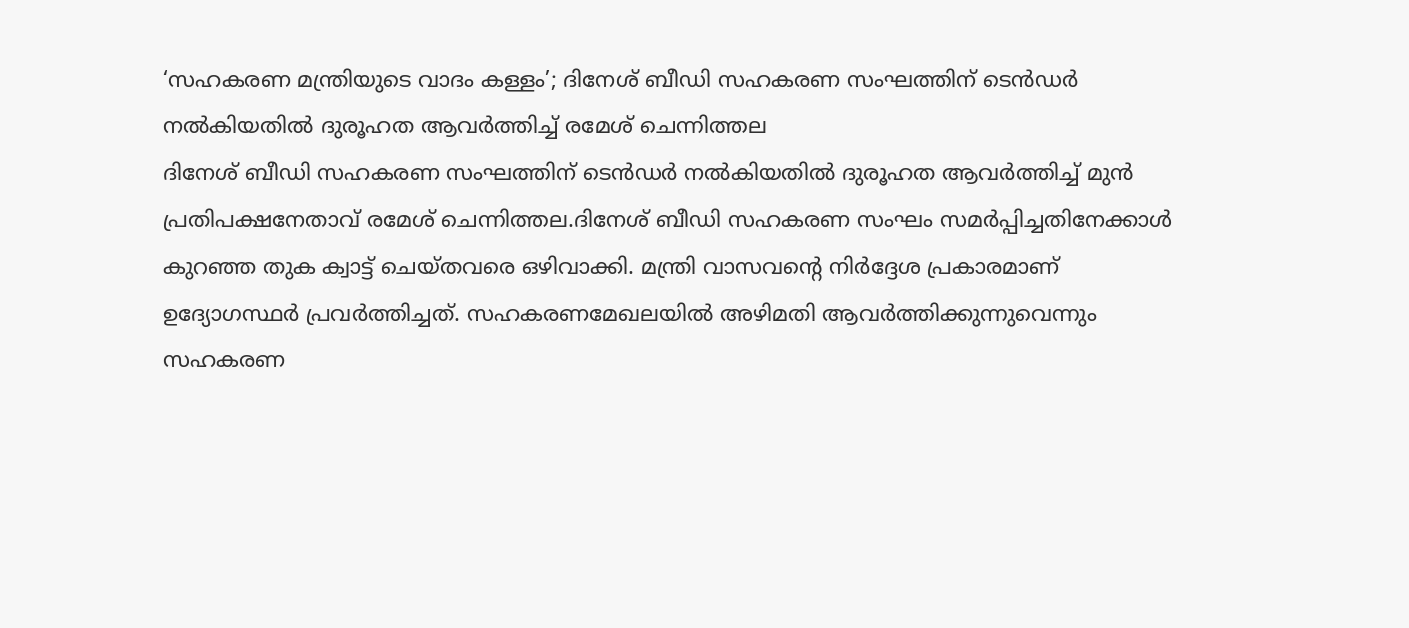‘സഹകരണ മന്ത്രിയുടെ വാദം കള്ളം’; ദിനേശ് ബീഡി സഹകരണ സംഘത്തിന് ടെൻഡർ നൽകിയതിൽ ദുരൂഹത ആവർത്തിച്ച് രമേശ് ചെന്നിത്തല
ദിനേശ് ബീഡി സഹകരണ സംഘത്തിന് ടെൻഡർ നൽകിയതിൽ ദുരൂഹത ആവർത്തിച്ച് മുൻ പ്രതിപക്ഷനേതാവ് രമേശ് ചെന്നിത്തല.ദിനേശ് ബീഡി സഹകരണ സംഘം സമർപ്പിച്ചതിനേക്കാൾ കുറഞ്ഞ തുക ക്വാട്ട് ചെയ്തവരെ ഒഴിവാക്കി. മന്ത്രി വാസവന്റെ നിർദ്ദേശ പ്രകാരമാണ് ഉദ്യോഗസ്ഥർ പ്രവർത്തിച്ചത്. സഹകരണമേഖലയിൽ അഴിമതി ആവർത്തിക്കുന്നുവെന്നും സഹകരണ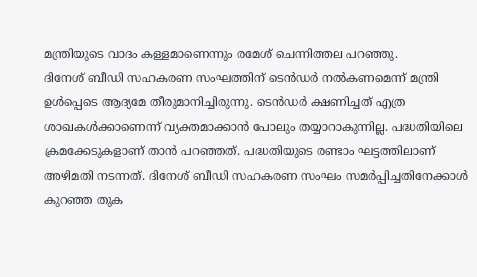മന്ത്രിയുടെ വാദം കള്ളമാണെന്നും രമേശ് ചെന്നിത്തല പറഞ്ഞു.
ദിനേശ് ബീഡി സഹകരണ സംഘത്തിന് ടെൻഡർ നൽകണമെന്ന് മന്ത്രി ഉൾപ്പെടെ ആദ്യമേ തീരുമാനിച്ചിരുന്നു. ടെൻഡർ ക്ഷണിച്ചത് എത്ര ശാഖകൾക്കാണെന്ന് വ്യക്തമാക്കാൻ പോലും തയ്യാറാകുന്നില്ല. പദ്ധതിയിലെ ക്രമക്കേടുകളാണ് താൻ പറഞ്ഞത്. പദ്ധതിയുടെ രണ്ടാം ഘട്ടത്തിലാണ് അഴിമതി നടന്നത്. ദിനേശ് ബീഡി സഹകരണ സംഘം സമർപ്പിച്ചതിനേക്കാൾ കുറഞ്ഞ തുക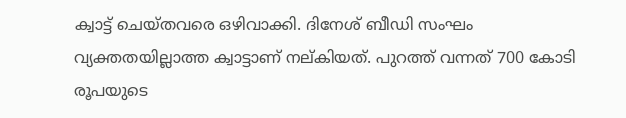ക്വാട്ട് ചെയ്തവരെ ഒഴിവാക്കി. ദിനേശ് ബീഡി സംഘം വ്യക്തതയില്ലാത്ത ക്വാട്ടാണ് നല്കിയത്. പുറത്ത് വന്നത് 700 കോടി രൂപയുടെ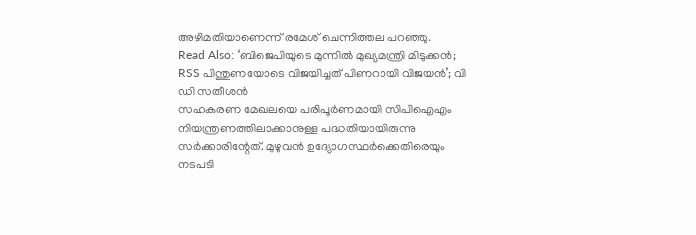അഴിമതിയാണെന്ന് രമേശ് ചെന്നിത്തല പറഞ്ഞു.
Read Also: ‘ബിജെപിയുടെ മുന്നിൽ മുഖ്യമന്ത്രി മിടുക്കൻ; RSS പിന്തുണയോടെ വിജയിച്ചത് പിണറായി വിജയൻ’; വി ഡി സതീശൻ
സഹകരണ മേഖലയെ പരിപൂർണമായി സിപിഐഎം നിയന്ത്രണത്തിലാക്കാനുള്ള പദ്ധതിയായിരുന്നു സർക്കാരിന്റേത്. മുഴുവൻ ഉദ്യോഗസ്ഥർക്കെതിരെയും നടപടി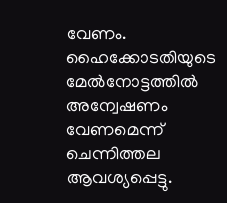വേണം. ഹൈക്കോടതിയുടെ മേൽനോട്ടത്തിൽ അന്വേഷണം വേണമെന്ന് ചെന്നിത്തല ആവശ്യപ്പെട്ടു.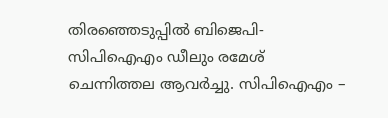തിരഞ്ഞെടുപ്പിൽ ബിജെപി-സിപിഐഎം ഡീലും രമേശ് ചെന്നിത്തല ആവർച്ചു. സിപിഐഎം –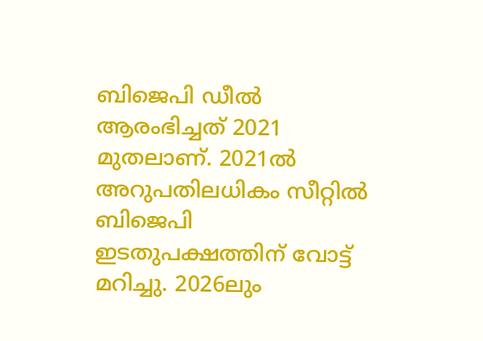ബിജെപി ഡീൽ ആരംഭിച്ചത് 2021 മുതലാണ്. 2021ൽ അറുപതിലധികം സീറ്റിൽ ബിജെപി ഇടതുപക്ഷത്തിന് വോട്ട് മറിച്ചു. 2026ലും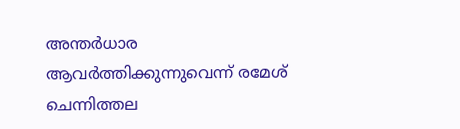അന്തർധാര ആവർത്തിക്കുന്നുവെന്ന് രമേശ് ചെന്നിത്തല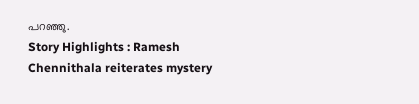പറഞ്ഞു.
Story Highlights : Ramesh Chennithala reiterates mystery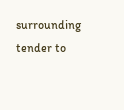surrounding tender to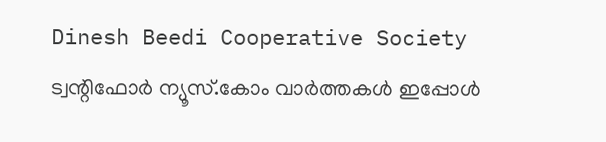Dinesh Beedi Cooperative Society
ട്വന്റിഫോർ ന്യൂസ്.കോം വാർത്തകൾ ഇപ്പോൾ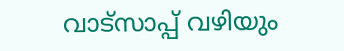വാട്സാപ്പ് വഴിയും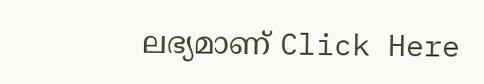ലഭ്യമാണ് Click Here